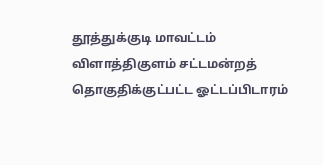தூத்துக்குடி மாவட்டம் விளாத்திகுளம் சட்டமன்றத் தொகுதிக்குட்பட்ட ஓட்டப்பிடாரம்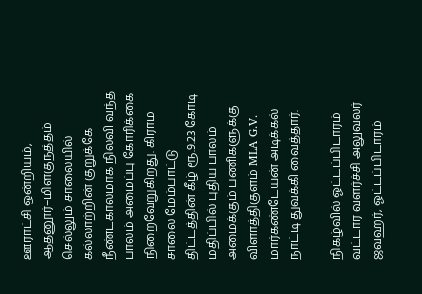ஊராட்சி ஒன்றியம், ஆதனூர்–மிளகுநத்தம் செல்லும் சாலையில் கல்லாற்றின் குறுக்கே நீண்டகாலமாக நிலவி வந்த பாலம் அமைப்பு கோரிக்கை நிறைவேறுகிறது. கிராம சாலை மேம்பாட்டு திட்டத்தின் கீழ் ரூ.9.23 கோடி மதிப்பில் புதிய பாலம் அமைக்கும் பணிகளுக்கு விளாத்திகுளம் MLA G.V. மார்கண்டேயன் அடிக்கல் நாட்டி துவக்கி வைத்தார்.

நிகழ்வில் ஓட்டப்பிடாரம் வட்டார வளர்ச்சி அலுவலர் ஜவஹர், ஓட்டப்பிடாரம்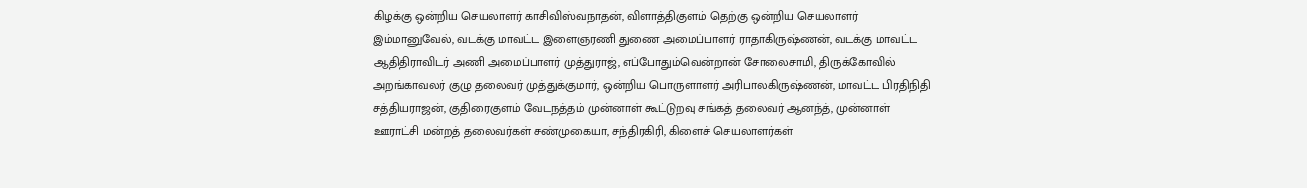கிழக்கு ஒன்றிய செயலாளர் காசிவிஸ்வநாதன், விளாத்திகுளம் தெற்கு ஒன்றிய செயலாளர் இம்மானுவேல், வடக்கு மாவட்ட இளைஞரணி துணை அமைப்பாளர் ராதாகிருஷ்ணன், வடக்கு மாவட்ட ஆதிதிராவிடர் அணி அமைப்பாளர் முத்துராஜ், எப்போதும்வென்றான் சோலைசாமி, திருக்கோவில் அறங்காவலர் குழு தலைவர் முத்துக்குமார், ஒன்றிய பொருளாளர் அரிபாலகிருஷ்ணன், மாவட்ட பிரதிநிதி சத்தியராஜன், குதிரைகுளம் வேடநத்தம் முன்னாள் கூட்டுறவு சங்கத் தலைவர் ஆனந்த், முன்னாள் ஊராட்சி மன்றத் தலைவர்கள் சண்முகையா, சந்திரகிரி, கிளைச் செயலாளர்கள்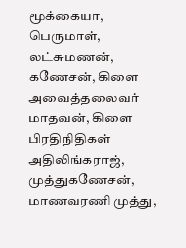மூக்கையா, பெருமாள், லட்சுமணன், கணேசன், கிளை அவைத்தலைவர் மாதவன், கிளை பிரதிநிதிகள் அதிலிங்கராஜ், முத்துகணேசன், மாணவரணி முத்து,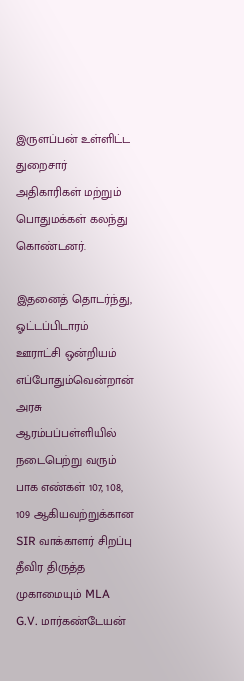இருளப்பன் உள்ளிட்ட துறைசார் அதிகாரிகள் மற்றும் பொதுமக்கள் கலந்து கொண்டனர்.

இதனைத் தொடர்ந்து, ஓட்டப்பிடாரம் ஊராட்சி ஒன்றியம் எப்போதும்வென்றான் அரசு ஆரம்பப்பள்ளியில் நடைபெற்று வரும் பாக எண்கள் 107, 108, 109 ஆகியவற்றுக்கான SIR வாக்காளர் சிறப்பு தீவிர திருத்த முகாமையும் MLA G.V. மார்கண்டேயன்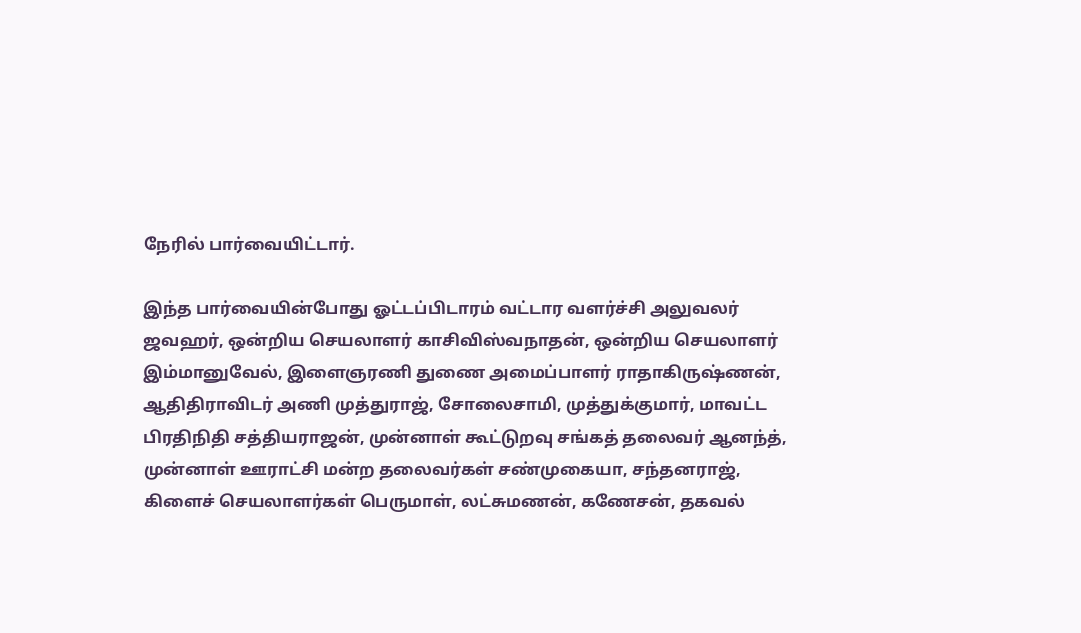நேரில் பார்வையிட்டார்.

இந்த பார்வையின்போது ஓட்டப்பிடாரம் வட்டார வளர்ச்சி அலுவலர் ஜவஹர், ஒன்றிய செயலாளர் காசிவிஸ்வநாதன், ஒன்றிய செயலாளர் இம்மானுவேல், இளைஞரணி துணை அமைப்பாளர் ராதாகிருஷ்ணன், ஆதிதிராவிடர் அணி முத்துராஜ், சோலைசாமி, முத்துக்குமார், மாவட்ட பிரதிநிதி சத்தியராஜன், முன்னாள் கூட்டுறவு சங்கத் தலைவர் ஆனந்த், முன்னாள் ஊராட்சி மன்ற தலைவர்கள் சண்முகையா, சந்தனராஜ், கிளைச் செயலாளர்கள் பெருமாள், லட்சுமணன், கணேசன், தகவல்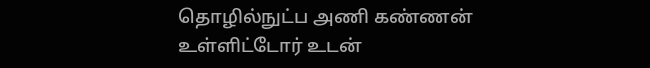தொழில்நுட்ப அணி கண்ணன் உள்ளிட்டோர் உடன்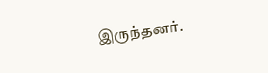இருந்தனர்.